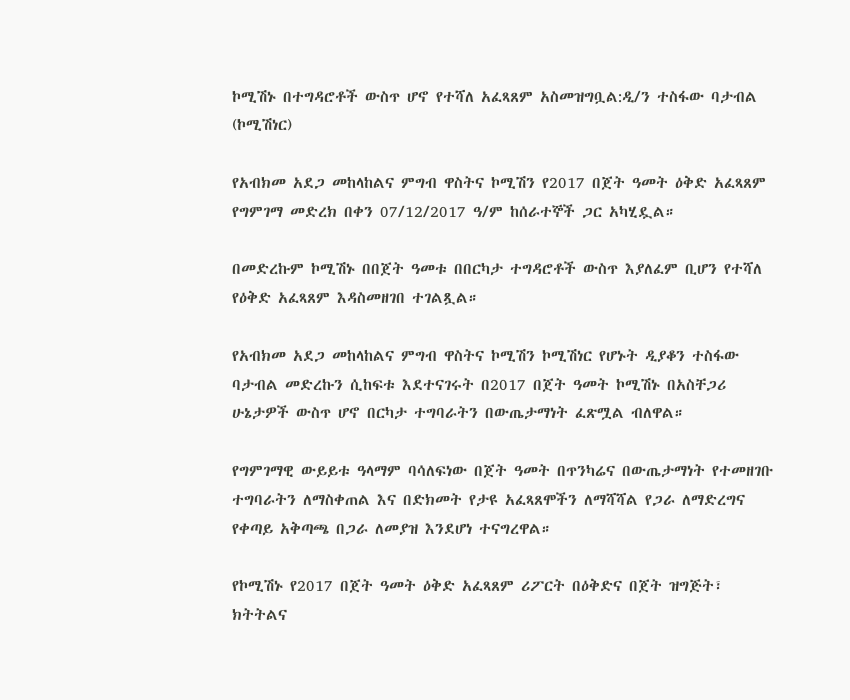ኮሚሽኑ በተግዳሮቶች ውስጥ ሆኖ የተሻለ አፈጻጸም አስመዝግቧል:ዲ/ን ተስፋው ባታብል (ኮሚሽነር)

የአብክመ አደጋ መከላከልና ምግብ ዋስትና ኮሚሽን የ2017 በጀት ዓመት ዕቅድ አፈጻጸም የግምገማ መድረክ በቀን 07/12/2017 ዓ/ም ከሰራተኞች ጋር አካሂዷል።

በመድረኩም ኮሚሽኑ በበጀት ዓመቱ በበርካታ ተግዳሮቶች ውስጥ እያለፈም ቢሆን የተሻለ የዕቅድ አፈጻጸም እዳስመዘገበ ተገልጿል።

የአብክመ አደጋ መከላከልና ምግብ ዋስትና ኮሚሽን ኮሚሽነር የሆኑት ዲያቆን ተስፋው ባታብል መድረኩን ሲከፍቱ እደተናገሩት በ2017 በጀት ዓመት ኮሚሽኑ በአስቸጋሪ ሁኔታዎች ውስጥ ሆኖ በርካታ ተግባራትን በውጤታማነት ፈጽሟል ብለዋል።

የግምገማዊ ውይይቱ ዓላማም ባሳለፍነው በጀት ዓመት በጥንካሬና በውጤታማነት የተመዘገቡ ተግባራትን ለማስቀጠል እና በድክመት የታዩ አፈጻጸሞችን ለማሻሻል የጋራ ለማድረግና የቀጣይ አቅጣጫ በጋራ ለመያዝ እንደሆነ ተናግረዋል።

የኮሚሽኑ የ2017 በጀት ዓመት ዕቅድ አፈጻጸም ሪፖርት በዕቅድና በጀት ዝግጅት፣ ክትትልና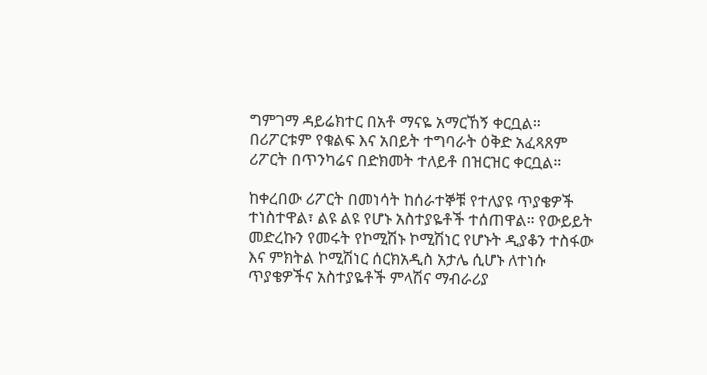ግምገማ ዳይሬክተር በአቶ ማናዬ አማርኸኝ ቀርቧል። በሪፖርቱም የቁልፍ እና አበይት ተግባራት ዕቅድ አፈጻጸም ሪፖርት በጥንካሬና በድክመት ተለይቶ በዝርዝር ቀርቧል።

ከቀረበው ሪፖርት በመነሳት ከሰራተኞቹ የተለያዩ ጥያቄዎች ተነስተዋል፣ ልዩ ልዩ የሆኑ አስተያዬቶች ተሰጠዋል። የውይይት መድረኩን የመሩት የኮሚሽኑ ኮሚሽነር የሆኑት ዲያቆን ተስፋው እና ምክትል ኮሚሽነር ሰርክአዲስ አታሌ ሲሆኑ ለተነሱ ጥያቄዎችና አስተያዬቶች ምላሽና ማብራሪያ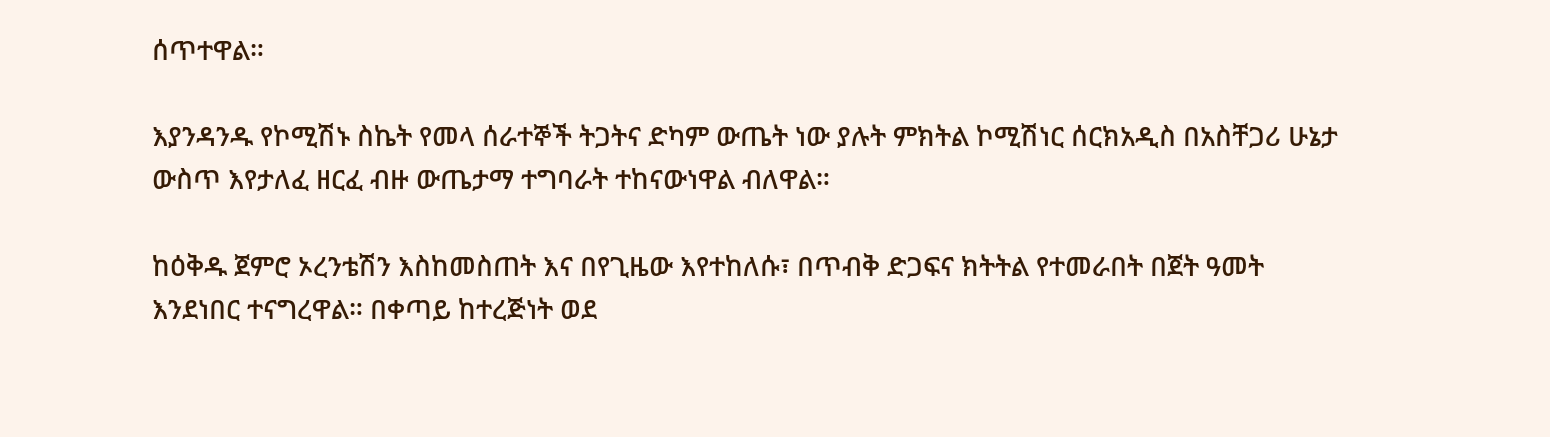ሰጥተዋል።

እያንዳንዱ የኮሚሽኑ ስኬት የመላ ሰራተኞች ትጋትና ድካም ውጤት ነው ያሉት ምክትል ኮሚሽነር ሰርክአዲስ በአስቸጋሪ ሁኔታ ውስጥ እየታለፈ ዘርፈ ብዙ ውጤታማ ተግባራት ተከናውነዋል ብለዋል።

ከዕቅዱ ጀምሮ ኦረንቴሽን እስከመስጠት እና በየጊዜው እየተከለሱ፣ በጥብቅ ድጋፍና ክትትል የተመራበት በጀት ዓመት እንደነበር ተናግረዋል። በቀጣይ ከተረጅነት ወደ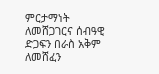ምርታማነት ለመሸጋገርና ሰብዓዊ ድጋፍን በራስ አቅም ለመሸፈን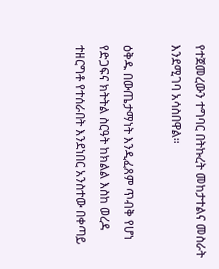የተጀመረውን ተግባር በትኩረት መከታተልና መስራት እንደሚገባ አሳስበዋል።

ዕቅዱ በውጤታማነት እንዲፈጸም ጥብቅ የሆነ የድጋፍና ክትትል ስርዓት ከክልል እስከ ወረዳ ተዘርግቶ የተሰራበት እንደነበር አንስተው በቀጣይ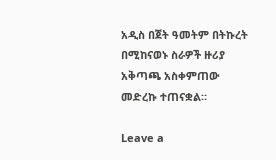አዲስ በጀት ዓመትም በትኩረት በሚከናወኑ ስራዎች ዙሪያ አቅጣጫ አስቀምጠው መድረኩ ተጠናቋል።

Leave a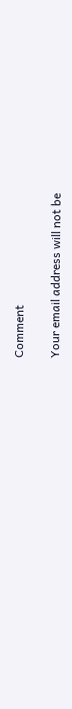Comment

Your email address will not be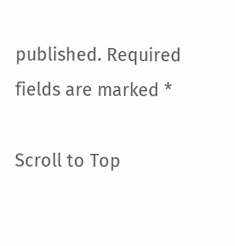published. Required fields are marked *

Scroll to Top